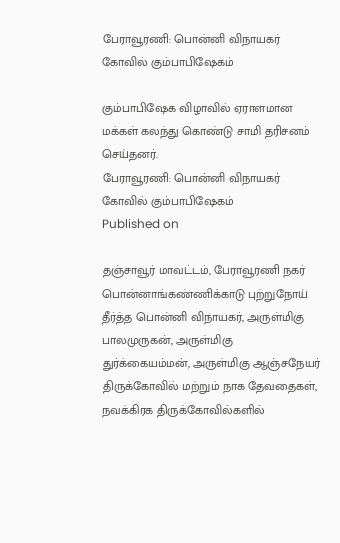பேராவூரணி: பொன்னி விநாயகர் கோவில் கும்பாபிஷேகம்

கும்பாபிஷேக விழாவில் ஏராளமான மக்கள் கலந்து கொண்டு சாமி தரிசனம் செய்தனர்.
பேராவூரணி: பொன்னி விநாயகர் கோவில் கும்பாபிஷேகம்
Published on

தஞ்சாவூர் மாவட்டம், பேராவூரணி நகர் பொன்னாங்கண்ணிக்காடு புற்றுநோய் தீர்த்த பொன்னி விநாயகர், அருள்மிகு பாலமுருகன், அருள்மிகு துர்க்கையம்மன், அருள்மிகு ஆஞ்சநேயர் திருக்கோவில் மற்றும் நாக தேவதைகள், நவக்கிரக திருக்கோவில்களில்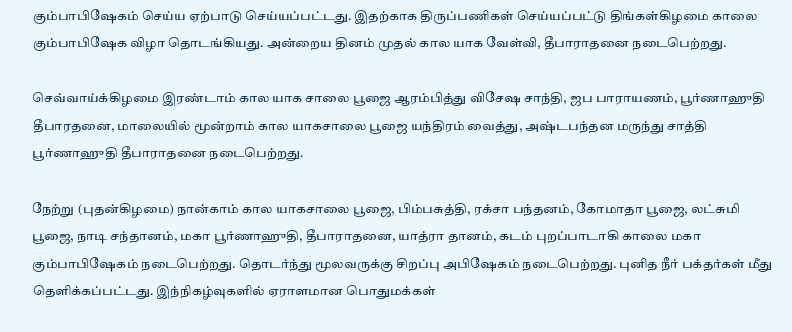கும்பாபிஷேகம் செய்ய ஏற்பாடு செய்யப்பட்டது. இதற்காக திருப்பணிகள் செய்யப்பட்டு திங்கள்கிழமை காலை கும்பாபிஷேக விழா தொடங்கியது. அன்றைய தினம் முதல் கால யாக வேள்வி, தீபாராதனை நடைபெற்றது.

செவ்வாய்க்கிழமை இரண்டாம் கால யாக சாலை பூஜை ஆரம்பித்து விசேஷ சாந்தி, ஜப பாராயணம், பூர்ணாஹுதி தீபாரதனை, மாலையில் மூன்றாம் கால யாகசாலை பூஜை யந்திரம் வைத்து, அஷ்டபந்தன மருந்து சாத்தி பூர்ணாஹுதி தீபாராதனை நடைபெற்றது.

நேற்று (புதன்கிழமை) நான்காம் கால யாகசாலை பூஜை, பிம்பசுத்தி, ரக்சா பந்தனம், கோமாதா பூஜை, லட்சுமி பூஜை, நாடி சந்தானம், மகா பூர்ணாஹுதி, தீபாராதனை, யாத்ரா தானம், கடம் புறப்பாடாகி காலை மகா கும்பாபிஷேகம் நடைபெற்றது. தொடர்ந்து மூலவருக்கு சிறப்பு அபிஷேகம் நடைபெற்றது. புனித நீர் பக்தர்கள் மீது தெளிக்கப்பட்டது. இந்நிகழ்வுகளில் ஏராளமான பொதுமக்கள்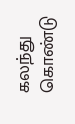கலந்து கொண்டு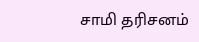சாமி தரிசனம்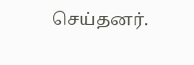செய்தனர்.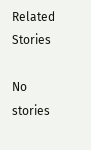Related Stories

No stories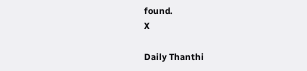found.
X

Daily Thanthi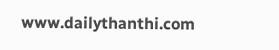www.dailythanthi.com